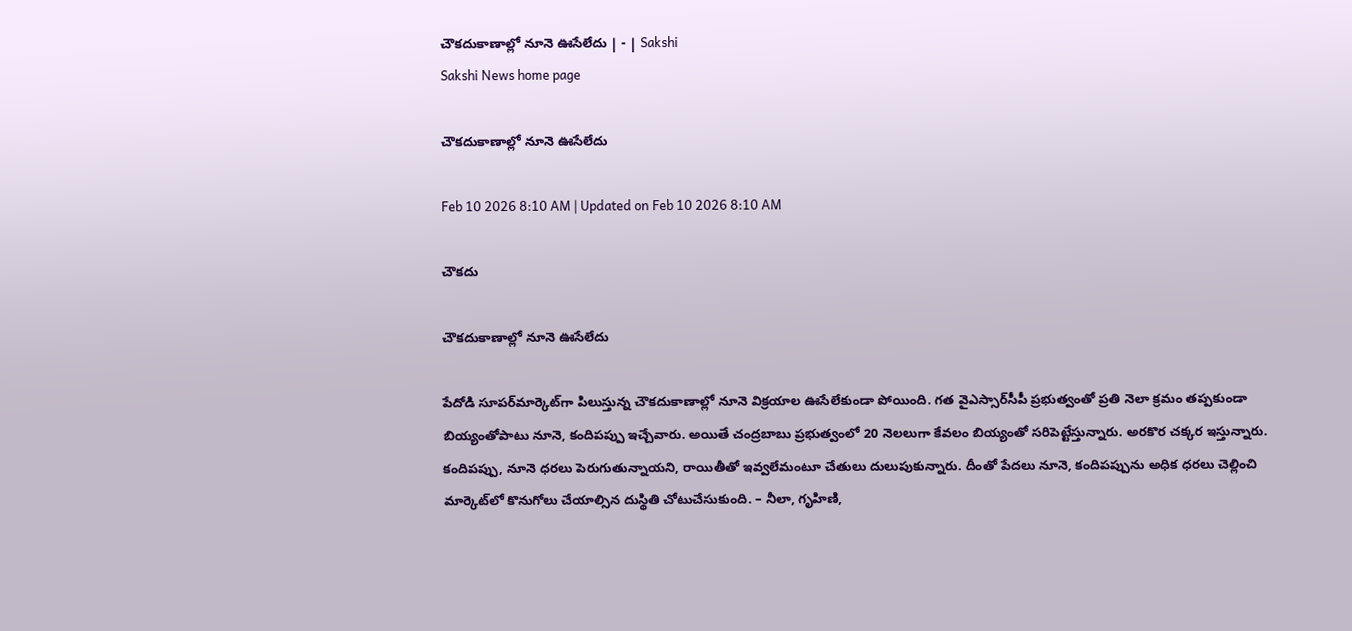చౌకదుకాణాల్లో నూనె ఊసేలేదు | - | Sakshi
Sakshi News home page

చౌకదుకాణాల్లో నూనె ఊసేలేదు

Feb 10 2026 8:10 AM | Updated on Feb 10 2026 8:10 AM

చౌకదు

చౌకదుకాణాల్లో నూనె ఊసేలేదు

పేదోడి సూపర్‌మార్కెట్‌గా పిలుస్తున్న చౌకదుకాణాల్లో నూనె విక్రయాల ఊసేలేకుండా పోయింది. గత వైఎస్సార్‌సీపీ ప్రభుత్వంతో ప్రతి నెలా క్రమం తప్పకుండా బియ్యంతోపాటు నూనె, కందిపప్పు ఇచ్చేవారు. అయితే చంద్రబాబు ప్రభుత్వంలో 20 నెలలుగా కేవలం బియ్యంతో సరిపెట్టేస్తున్నారు. అరకొర చక్కర ఇస్తున్నారు. కందిపప్పు, నూనె ధరలు పెరుగుతున్నాయని, రాయితీతో ఇవ్వలేమంటూ చేతులు దులుపుకున్నారు. దీంతో పేదలు నూనె, కందిపప్పును అధిక ధరలు చెల్లించి మార్కెట్‌లో కొనుగోలు చేయాల్సిన దుస్థితి చోటుచేసుకుంది. – నీలా, గృహిణి,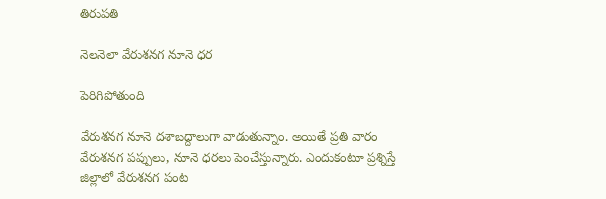తిరుపతి

నెలనెలా వేరుశనగ నూనె ధర

పెరిగిపోతుంది

వేరుశనగ నూనె దశాబద్దాలుగా వాడుతున్నాం. అయితే ప్రతి వారం వేరుశనగ పప్పులు, నూనె ధరలు పెంచేస్తున్నారు. ఎందుకంటూ ప్రశ్నిస్తే జిల్లాలో వేరుశనగ పంట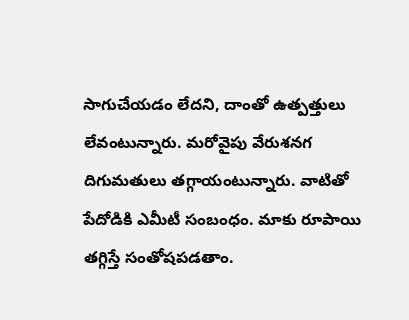సాగుచేయడం లేదని, దాంతో ఉత్పత్తులు లేవంటున్నారు. మరోవైపు వేరుశనగ దిగుమతులు తగ్గాయంటున్నారు. వాటితో పేదోడికి ఎమీటీ సంబంధం. మాకు రూపాయి తగ్గిస్తే సంతోషపడతాం.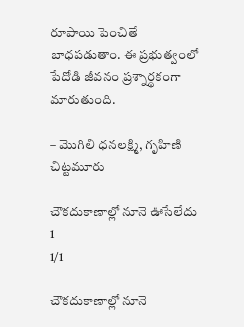రూపాయి పెంచితే బాధపడుతాం. ఈ ప్రభుత్వంలో పేదోడి జీవనం ప్రశ్నార్థకంగా మారుతుంది.

– మొగిలి ధనలక్ష్మి, గృహిణి చిట్టమూరు

చౌకదుకాణాల్లో నూనె ఊసేలేదు
1
1/1

చౌకదుకాణాల్లో నూనె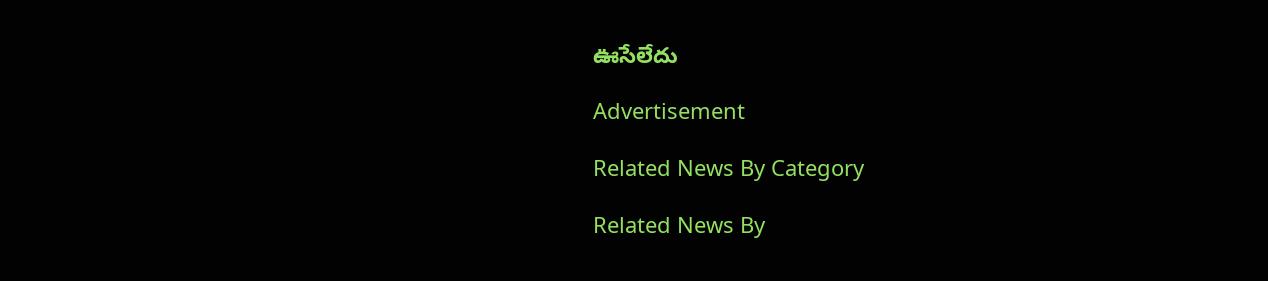ఊసేలేదు

Advertisement

Related News By Category

Related News By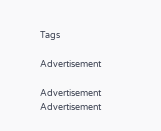Tags

Advertisement

Advertisement
Advertisement